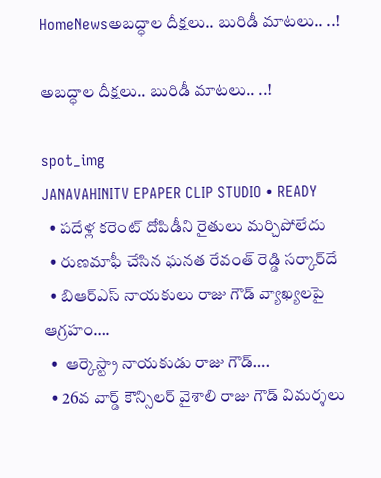HomeNewsఅబద్ధాల దీక్షలు.. బురిడీ మాటలు.. ..!

అబద్ధాల దీక్షలు.. బురిడీ మాటలు.. ..!

spot_img
JANAVAHINITV EPAPER CLIP STUDIO • READY
  • పదేళ్ల కరెంట్ దోపిడీని రైతులు మర్చిపోలేదు
  • రుణమాఫీ చేసిన ఘనత రేవంత్ రెడ్డి సర్కార్‌దే
  • బిఆర్ఎస్ నాయకులు రాజు గౌడ్ వ్యాఖ్యలపై ఆగ్రహం….
  •  ఆర్కెస్ట్రా నాయకుడు రాజు గౌడ్….
  • 26వ వార్డ్ కౌన్సిలర్ వైశాలి రాజు గౌడ్ విమర్శలు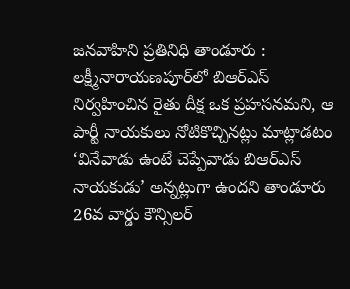జనవాహిని ప్రతినిధి తాండూరు : లక్ష్మీనారాయణపూర్‌లో బిఆర్ఎస్ నిర్వహించిన రైతు దీక్ష ఒక ప్రహసనమని, ఆ పార్టీ నాయకులు నోటికొచ్చినట్లు మాట్లాడటం ‘వినేవాడు ఉంటే చెప్పేవాడు బిఆర్ఎస్ నాయకుడు’ అన్నట్లుగా ఉందని తాండూరు 26వ వార్డు కౌన్సిలర్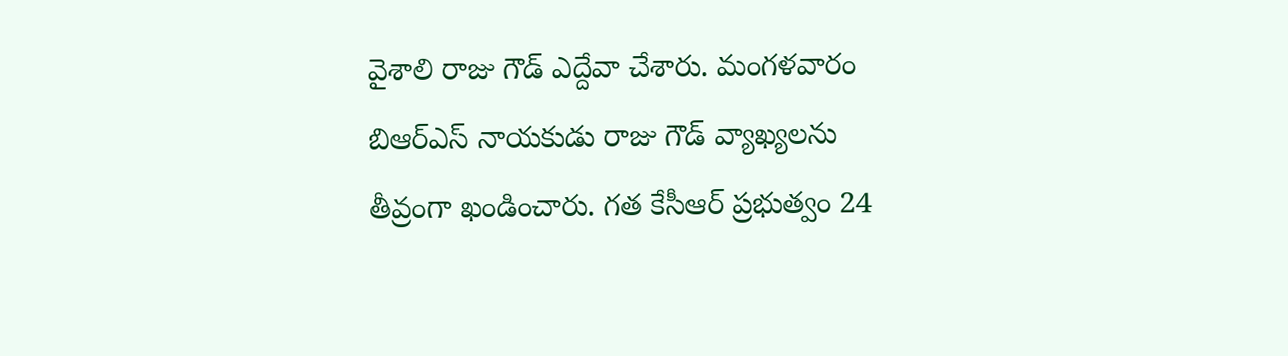వైశాలి రాజు గౌడ్ ఎద్దేవా చేశారు. మంగళవారం బిఆర్ఎస్ నాయకుడు రాజు గౌడ్ వ్యాఖ్యలను తీవ్రంగా ఖండించారు. గత కేసీఆర్ ప్రభుత్వం 24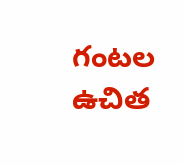గంటల ఉచిత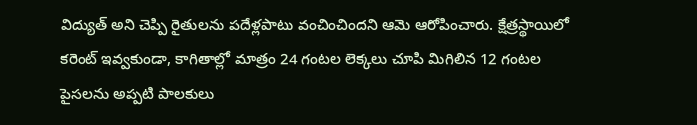విద్యుత్ అని చెప్పి రైతులను పదేళ్లపాటు వంచించిందని ఆమె ఆరోపించారు. క్షేత్రస్థాయిలో కరెంట్ ఇవ్వకుండా, కాగితాల్లో మాత్రం 24 గంటల లెక్కలు చూపి మిగిలిన 12 గంటల పైసలను అప్పటి పాలకులు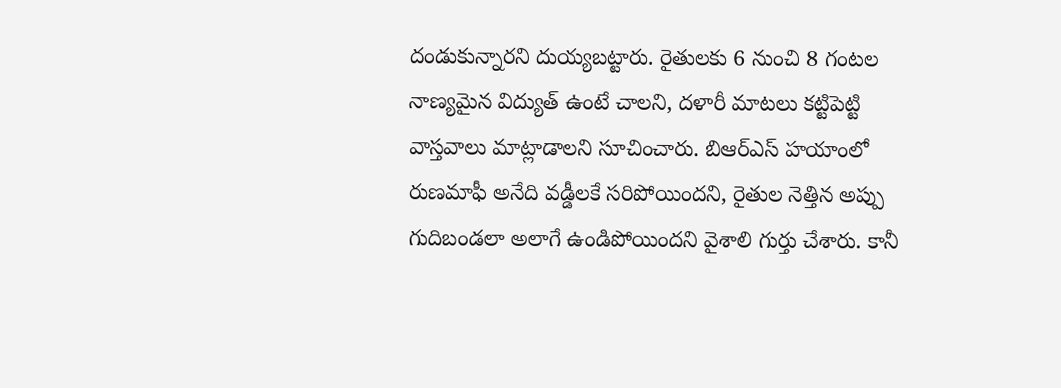దండుకున్నారని దుయ్యబట్టారు. రైతులకు 6 నుంచి 8 గంటల నాణ్యమైన విద్యుత్ ఉంటే చాలని, దళారీ మాటలు కట్టిపెట్టి వాస్తవాలు మాట్లాడాలని సూచించారు. బిఆర్ఎస్ హయాంలో రుణమాఫీ అనేది వడ్డీలకే సరిపోయిందని, రైతుల నెత్తిన అప్పు గుదిబండలా అలాగే ఉండిపోయిందని వైశాలి గుర్తు చేశారు. కానీ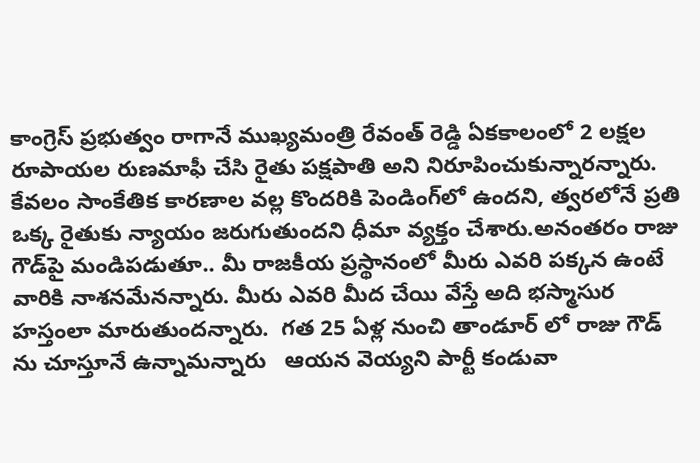కాంగ్రెస్ ప్రభుత్వం రాగానే ముఖ్యమంత్రి రేవంత్ రెడ్డి ఏకకాలంలో 2 లక్షల రూపాయల రుణమాఫీ చేసి రైతు పక్షపాతి అని నిరూపించుకున్నారన్నారు. కేవలం సాంకేతిక కారణాల వల్ల కొందరికి పెండింగ్‌లో ఉందని, త్వరలోనే ప్రతి ఒక్క రైతుకు న్యాయం జరుగుతుందని ధీమా వ్యక్తం చేశారు.అనంతరం రాజు గౌడ్‌పై మండిపడుతూ.. మీ రాజకీయ ప్రస్థానంలో మీరు ఎవరి పక్కన ఉంటే వారికి నాశనమేనన్నారు. మీరు ఎవరి మీద చేయి వేస్తే అది భస్మాసుర హస్తంలా మారుతుందన్నారు.  గత 25 ఏళ్ల నుంచి తాండూర్ లో రాజు గౌడ్ ను చూస్తూనే ఉన్నామన్నారు   ఆయన వెయ్యని పార్టీ కండువా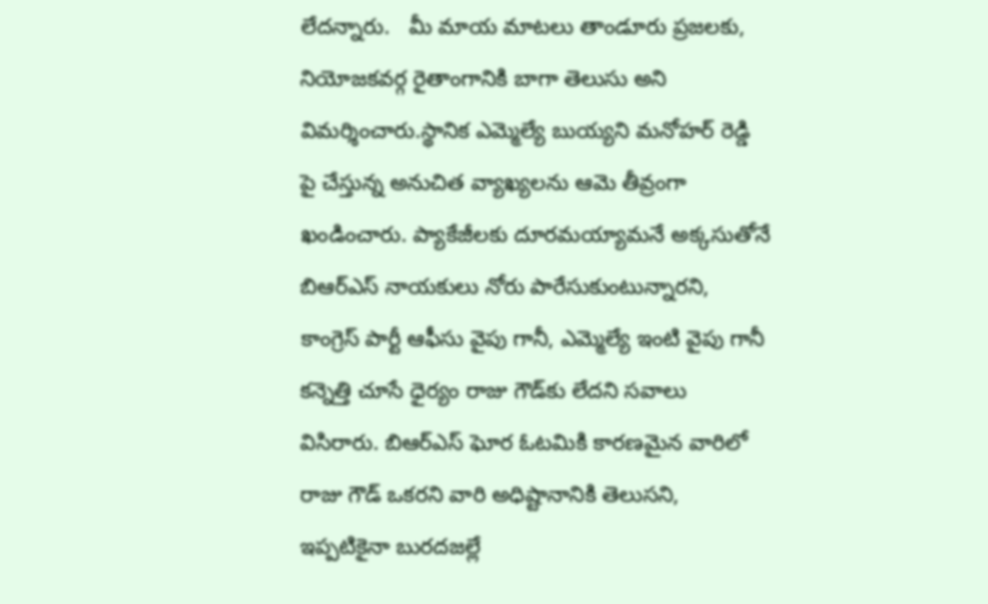లేదన్నారు.   మీ మాయ మాటలు తాండూరు ప్రజలకు, నియోజకవర్గ రైతాంగానికి బాగా తెలుసు అని విమర్శించారు.స్థానిక ఎమ్మెల్యే బుయ్యని మనోహర్ రెడ్డి పై చేస్తున్న అనుచిత వ్యాఖ్యలను ఆమె తీవ్రంగా ఖండించారు. ప్యాకేజీలకు దూరమయ్యామనే అక్కసుతోనే బిఆర్ఎస్ నాయకులు నోరు పారేసుకుంటున్నారని, కాంగ్రెస్ పార్టీ ఆఫీసు వైపు గానీ, ఎమ్మెల్యే ఇంటి వైపు గానీ కన్నెత్తి చూసే ధైర్యం రాజు గౌడ్‌కు లేదని సవాలు విసిరారు. బిఆర్ఎస్ ఘోర ఓటమికి కారణమైన వారిలో రాజు గౌడ్ ఒకరని వారి అధిష్టానానికి తెలుసని, ఇప్పటికైనా బురదజల్లే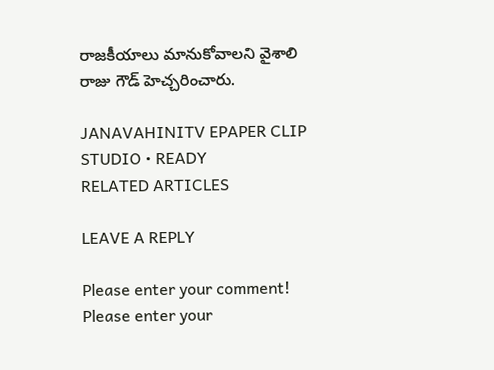రాజకీయాలు మానుకోవాలని వైశాలి రాజు గౌడ్ హెచ్చరించారు.

JANAVAHINITV EPAPER CLIP STUDIO • READY
RELATED ARTICLES

LEAVE A REPLY

Please enter your comment!
Please enter your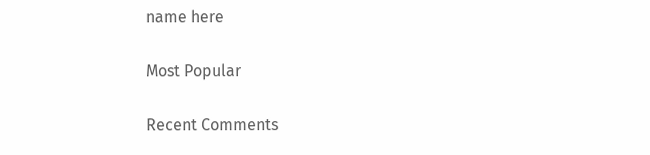name here

Most Popular

Recent Comments